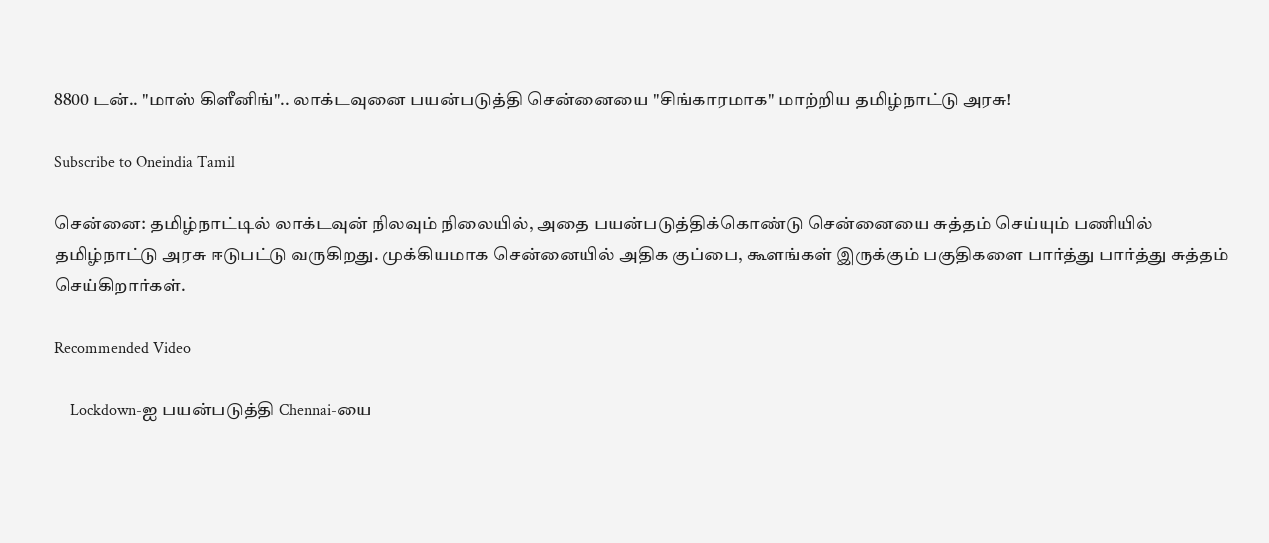8800 டன்.. "மாஸ் கிளீனிங்".. லாக்டவுனை பயன்படுத்தி சென்னையை "சிங்காரமாக" மாற்றிய தமிழ்நாட்டு அரசு!

Subscribe to Oneindia Tamil

சென்னை: தமிழ்நாட்டில் லாக்டவுன் நிலவும் நிலையில், அதை பயன்படுத்திக்கொண்டு சென்னையை சுத்தம் செய்யும் பணியில் தமிழ்நாட்டு அரசு ஈடுபட்டு வருகிறது. முக்கியமாக சென்னையில் அதிக குப்பை, கூளங்கள் இருக்கும் பகுதிகளை பார்த்து பார்த்து சுத்தம் செய்கிறார்கள்.

Recommended Video

    Lockdown-ஐ பயன்படுத்தி Chennai-யை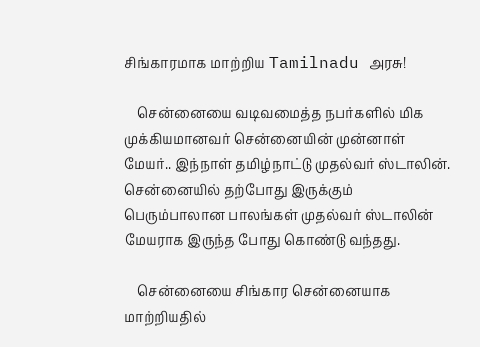சிங்காரமாக மாற்றிய Tamilnadu அரசு!

    சென்னையை வடிவமைத்த நபர்களில் மிக முக்கியமானவர் சென்னையின் முன்னாள் மேயர்.. இந்நாள் தமிழ்நாட்டு முதல்வர் ஸ்டாலின். சென்னையில் தற்போது இருக்கும் பெரும்பாலான பாலங்கள் முதல்வர் ஸ்டாலின் மேயராக இருந்த போது கொண்டு வந்தது.

    சென்னையை சிங்கார சென்னையாக மாற்றியதில்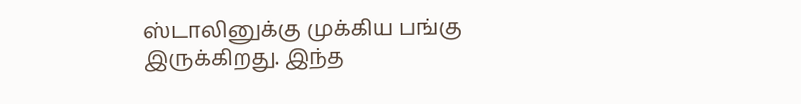ஸ்டாலினுக்கு முக்கிய பங்கு இருக்கிறது. இந்த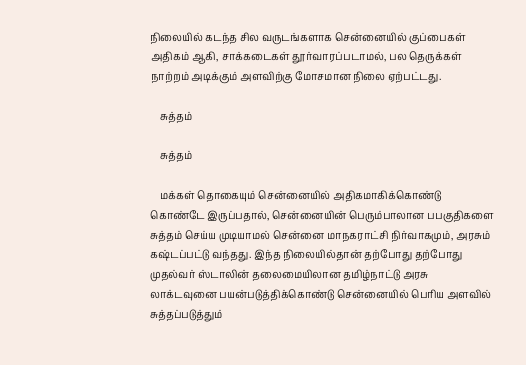நிலையில் கடந்த சில வருடங்களாக சென்னையில் குப்பைகள் அதிகம் ஆகி, சாக்கடைகள் தூர்வாரப்படாமல், பல தெருக்கள் நாற்றம் அடிக்கும் அளவிற்கு மோசமான நிலை ஏற்பட்டது.

    சுத்தம்

    சுத்தம்

    மக்கள் தொகையும் சென்னையில் அதிகமாகிக்கொண்டு கொண்டே இருப்பதால், சென்னையின் பெரும்பாலான பபகுதிகளை சுத்தம் செய்ய முடியாமல் சென்னை மாநகராட்சி நிர்வாகமும், அரசும் கஷ்டப்பட்டு வந்தது. இந்த நிலையில்தான் தற்போது தற்போது முதல்வர் ஸ்டாலின் தலைமையிலான தமிழ்நாட்டு அரசு லாக்டவுனை பயன்படுத்திக்கொண்டு சென்னையில் பெரிய அளவில் சுத்தப்படுத்தும்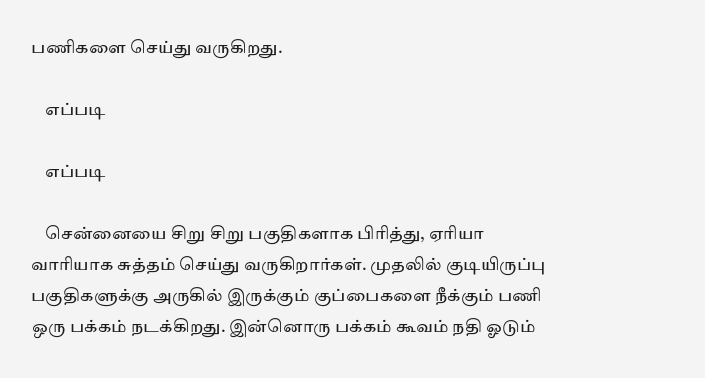பணிகளை செய்து வருகிறது.

    எப்படி

    எப்படி

    சென்னையை சிறு சிறு பகுதிகளாக பிரித்து, ஏரியா வாரியாக சுத்தம் செய்து வருகிறார்கள். முதலில் குடியிருப்பு பகுதிகளுக்கு அருகில் இருக்கும் குப்பைகளை நீக்கும் பணி ஒரு பக்கம் நடக்கிறது. இன்னொரு பக்கம் கூவம் நதி ஓடும்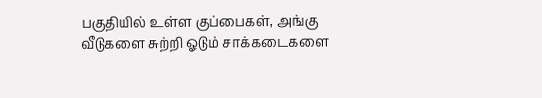பகுதியில் உள்ள குப்பைகள், அங்கு வீடுகளை சுற்றி ஓடும் சாக்கடைகளை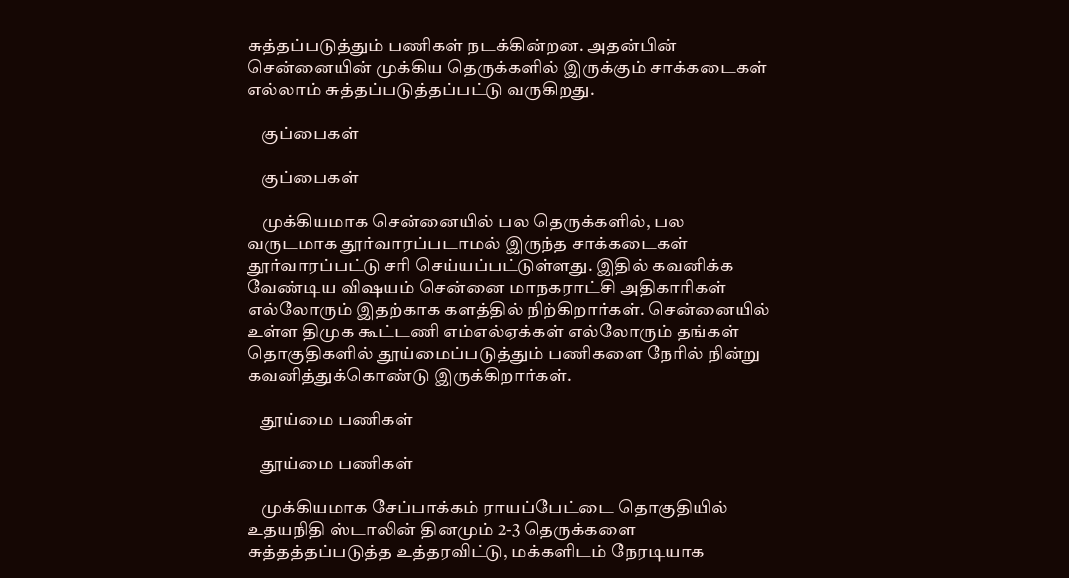சுத்தப்படுத்தும் பணிகள் நடக்கின்றன. அதன்பின் சென்னையின் முக்கிய தெருக்களில் இருக்கும் சாக்கடைகள் எல்லாம் சுத்தப்படுத்தப்பட்டு வருகிறது.

    குப்பைகள்

    குப்பைகள்

    முக்கியமாக சென்னையில் பல தெருக்களில், பல வருடமாக தூர்வாரப்படாமல் இருந்த சாக்கடைகள் தூர்வாரப்பட்டு சரி செய்யப்பட்டுள்ளது. இதில் கவனிக்க வேண்டிய விஷயம் சென்னை மாநகராட்சி அதிகாரிகள் எல்லோரும் இதற்காக களத்தில் நிற்கிறார்கள். சென்னையில் உள்ள திமுக கூட்டணி எம்எல்ஏக்கள் எல்லோரும் தங்கள் தொகுதிகளில் தூய்மைப்படுத்தும் பணிகளை நேரில் நின்று கவனித்துக்கொண்டு இருக்கிறார்கள்.

    தூய்மை பணிகள்

    தூய்மை பணிகள்

    முக்கியமாக சேப்பாக்கம் ராயப்பேட்டை தொகுதியில் உதயநிதி ஸ்டாலின் தினமும் 2-3 தெருக்களை சுத்தத்தப்படுத்த உத்தரவிட்டு, மக்களிடம் நேரடியாக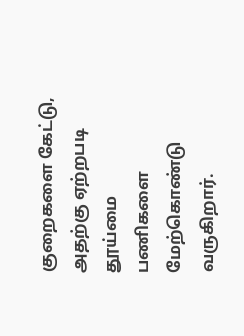குறைகளை கேட்டு, அதற்கு ஏற்றபடி தூய்மை பணிகளை மேற்கொண்டு வருகிறார்.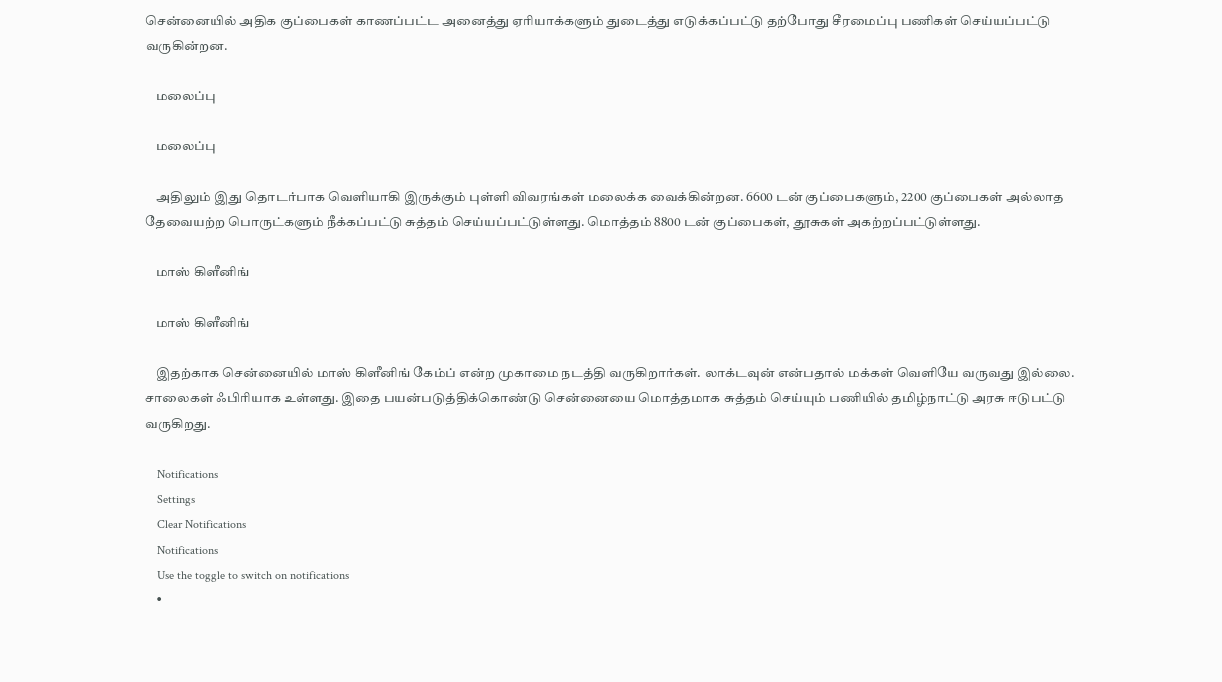சென்னையில் அதிக குப்பைகள் காணப்பட்ட அனைத்து ஏரியாக்களும் துடைத்து எடுக்கப்பட்டு தற்போது சீரமைப்பு பணிகள் செய்யப்பட்டு வருகின்றன.

    மலைப்பு

    மலைப்பு

    அதிலும் இது தொடர்பாக வெளியாகி இருக்கும் புள்ளி விவரங்கள் மலைக்க வைக்கின்றன. 6600 டன் குப்பைகளும், 2200 குப்பைகள் அல்லாத தேவையற்ற பொருட்களும் நீக்கப்பட்டு சுத்தம் செய்யப்பட்டுள்ளது. மொத்தம் 8800 டன் குப்பைகள், தூசுகள் அகற்றப்பட்டுள்ளது.

    மாஸ் கிளீனிங்

    மாஸ் கிளீனிங்

    இதற்காக சென்னையில் மாஸ் கிளீனிங் கேம்ப் என்ற முகாமை நடத்தி வருகிறார்கள். லாக்டவுன் என்பதால் மக்கள் வெளியே வருவது இல்லை. சாலைகள் ஃபிரியாக உள்ளது. இதை பயன்படுத்திக்கொண்டு சென்னையை மொத்தமாக சுத்தம் செய்யும் பணியில் தமிழ்நாட்டு அரசு ஈடுபட்டு வருகிறது.

    Notifications
    Settings
    Clear Notifications
    Notifications
    Use the toggle to switch on notifications
    •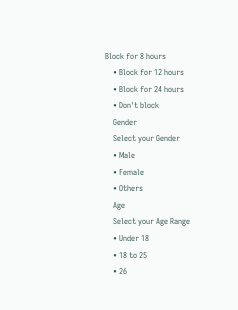Block for 8 hours
    • Block for 12 hours
    • Block for 24 hours
    • Don't block
    Gender
    Select your Gender
    • Male
    • Female
    • Others
    Age
    Select your Age Range
    • Under 18
    • 18 to 25
    • 26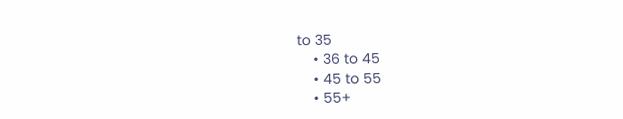to 35
    • 36 to 45
    • 45 to 55
    • 55+